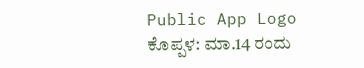Public App Logo
ಕೊಪ್ಪಳ: ಮಾ.14 ರಂದು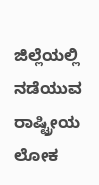ಜಿಲ್ಲೆಯಲ್ಲಿ ನಡೆಯುವ ರಾಷ್ಟ್ರೀಯ ಲೋಕ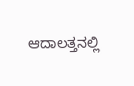ಆದಾಲತ್ತನಲ್ಲಿ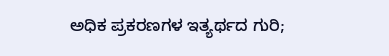ಅಧಿಕ ಪ್ರಕರಣಗಳ ಇತ್ಯರ್ಥದ ಗುರಿ;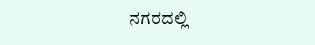ನಗರದಲ್ಲಿ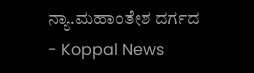ನ್ಯಾ.ಮಹಾಂತೇಶ ದರ್ಗದ - Koppal News